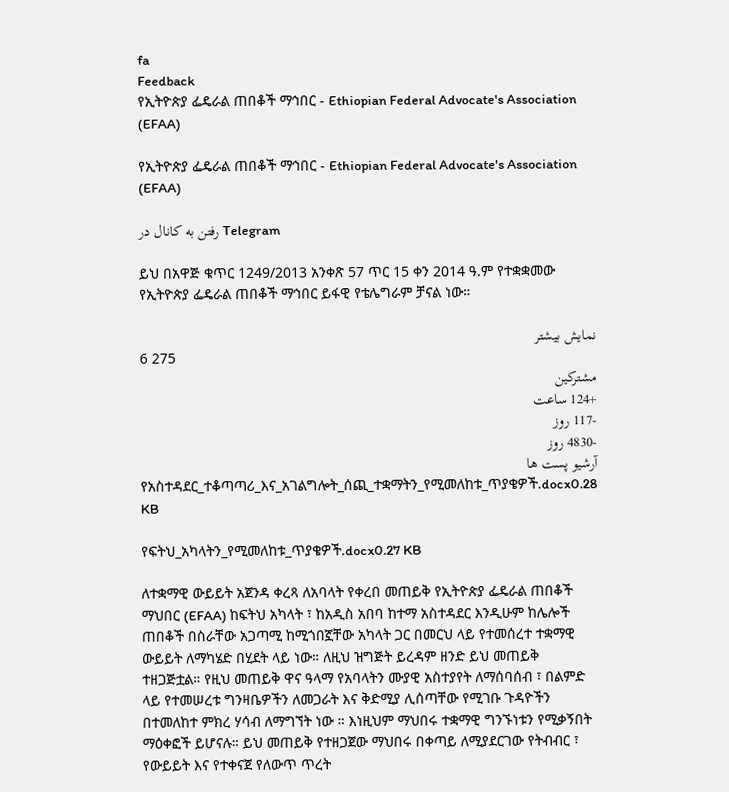fa
Feedback
የኢትዮጵያ ፌዴራል ጠበቆች ማኅበር - Ethiopian Federal Advocate's Association (EFAA)

የኢትዮጵያ ፌዴራል ጠበቆች ማኅበር - Ethiopian Federal Advocate's Association (EFAA)

رفتن به کانال در Telegram

ይህ በአዋጅ ቁጥር 1249/2013 አንቀጽ 57 ጥር 15 ቀን 2014 ዓ.ም የተቋቋመው የኢትዮጵያ ፌዴራል ጠበቆች ማኅበር ይፋዊ የቴሌግራም ቻናል ነው።

نمایش بیشتر
6 275
مشترکین
+124 ساعت
-117 روز
-4830 روز
آرشیو پست ها
የአስተዳደር_ተቆጣጣሪ_እና_አገልግሎት_ሰጪ_ተቋማትን_የሚመለከቱ_ጥያቄዎች.docx0.28 KB

የፍትህ_አካላትን_የሚመለከቱ_ጥያቄዎች.docx0.27 KB

ለተቋማዊ ውይይት አጀንዳ ቀረጻ ለአባላት የቀረበ መጠይቅ የኢትዮጵያ ፌዴራል ጠበቆች ማህበር (EFAA) ከፍትህ አካላት ፣ ከአዲስ አበባ ከተማ አስተዳደር እንዲሁም ከሌሎች ጠበቆች በስራቸው አጋጣሚ ከሚጎበኟቸው አካላት ጋር በመርህ ላይ የተመሰረተ ተቋማዊ ውይይት ለማካሄድ በሂደት ላይ ነው። ለዚህ ዝግጅት ይረዳም ዘንድ ይህ መጠይቅ ተዘጋጅቷል። የዚህ መጠይቅ ዋና ዓላማ የአባላትን ሙያዊ አስተያየት ለማሰባሰብ ፣ በልምድ ላይ የተመሠረቱ ግንዛቤዎችን ለመጋራት እና ቅድሚያ ሊሰጣቸው የሚገቡ ጉዳዮችን በተመለከተ ምክረ ሃሳብ ለማግኘት ነው ። እነዚህም ማህበሩ ተቋማዊ ግንኙነቱን የሚቃኝበት ማዕቀፎች ይሆናሉ። ይህ መጠይቅ የተዘጋጀው ማህበሩ በቀጣይ ለሚያደርገው የትብብር ፣ የውይይት እና የተቀናጀ የለውጥ ጥረት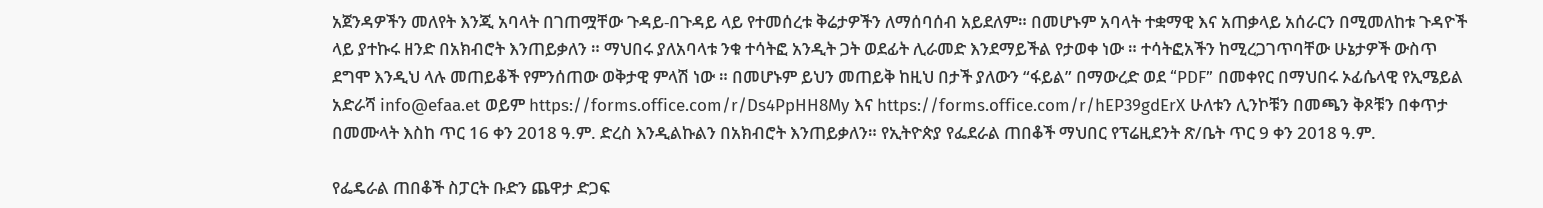አጀንዳዎችን መለየት እንጂ አባላት በገጠሟቸው ጉዳይ-በጉዳይ ላይ የተመሰረቱ ቅሬታዎችን ለማሰባሰብ አይደለም። በመሆኑም አባላት ተቋማዊ እና አጠቃላይ አሰራርን በሚመለከቱ ጉዳዮች ላይ ያተኩሩ ዘንድ በአክብሮት እንጠይቃለን ። ማህበሩ ያለአባላቱ ንቁ ተሳትፎ አንዲት ጋት ወደፊት ሊራመድ እንደማይችል የታወቀ ነው ። ተሳትፎአችን ከሚረጋገጥባቸው ሁኔታዎች ውስጥ ደግሞ እንዲህ ላሉ መጠይቆች የምንሰጠው ወቅታዊ ምላሽ ነው ። በመሆኑም ይህን መጠይቅ ከዚህ በታች ያለውን “ፋይል” በማውረድ ወደ “PDF” በመቀየር በማህበሩ ኦፊሴላዊ የኢሜይል አድራሻ info@efaa.et ወይም https://forms.office.com/r/Ds4PpHH8My እና https://forms.office.com/r/hEP39gdErX ሁለቱን ሊንኮቹን በመጫን ቅጾቹን በቀጥታ በመሙላት እስከ ጥር 16 ቀን 2018 ዓ.ም. ድረስ እንዲልኩልን በአክብሮት እንጠይቃለን። የኢትዮጵያ የፌደራል ጠበቆች ማህበር የፕሬዚደንት ጽ/ቤት ጥር 9 ቀን 2018 ዓ.ም.

የፌዴራል ጠበቆች ስፓርት ቡድን ጨዋታ ድጋፍ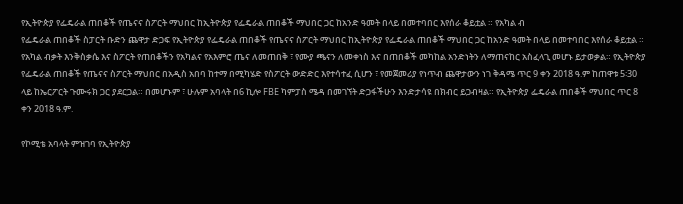የኢትዮጵያ የፌዴራል ጠበቆች የጤናና ስፖርት ማህበር ከኢትዮጵያ የፌዴራል ጠበቆች ማህበር ጋር ከአንድ ዓመት በላይ በመተባበር እየሰራ ቆይቷል ። የአካል ብ
የፌዴራል ጠበቆች ስፓርት ቡድን ጨዋታ ድጋፍ የኢትዮጵያ የፌዴራል ጠበቆች የጤናና ስፖርት ማህበር ከኢትዮጵያ የፌዴራል ጠበቆች ማህበር ጋር ከአንድ ዓመት በላይ በመተባበር እየሰራ ቆይቷል ። የአካል ብቃት እንቅስቃሴ እና ስፖርት የጠበቆችን የአካልና የአእምሮ ጤና ለመጠበቅ ፣ የሙያ ጫናን ለመቀነስ እና በጠበቆች መካከል አንድነትን ለማጠናከር አስፈላጊ መሆኑ ይታወቃል። የኢትዮጵያ የፌዴራል ጠበቆች የጤናና ስፖርት ማህበር በአዲስ አበባ ከተማ በሚካሄድ የስፖርት ውድድር እየተሳተፈ ሲሆን ፣ የመጀመሪያ የነጥብ ጨዋታውን ነገ ቅዳሜ ጥር 9 ቀን 2018 ዓ.ም ከጠዋቱ 5፡30 ላይ ከኤርፖርት ጉሙሩክ ጋር ያደርጋል። በመሆኑም ፣ ሁሉም አባላት በ6 ኪሎ FBE ካምፓስ ሜዳ በመገኘት ድጋፋችሁን እንድታሳዩ በክብር ይጋብዛል። የኢትዮጵያ ፌዴራል ጠበቆች ማህበር ጥር 8 ቀን 2018 ዓ.ም.

የኮሚቴ አባላት ምዝገባ የኢትዮጵያ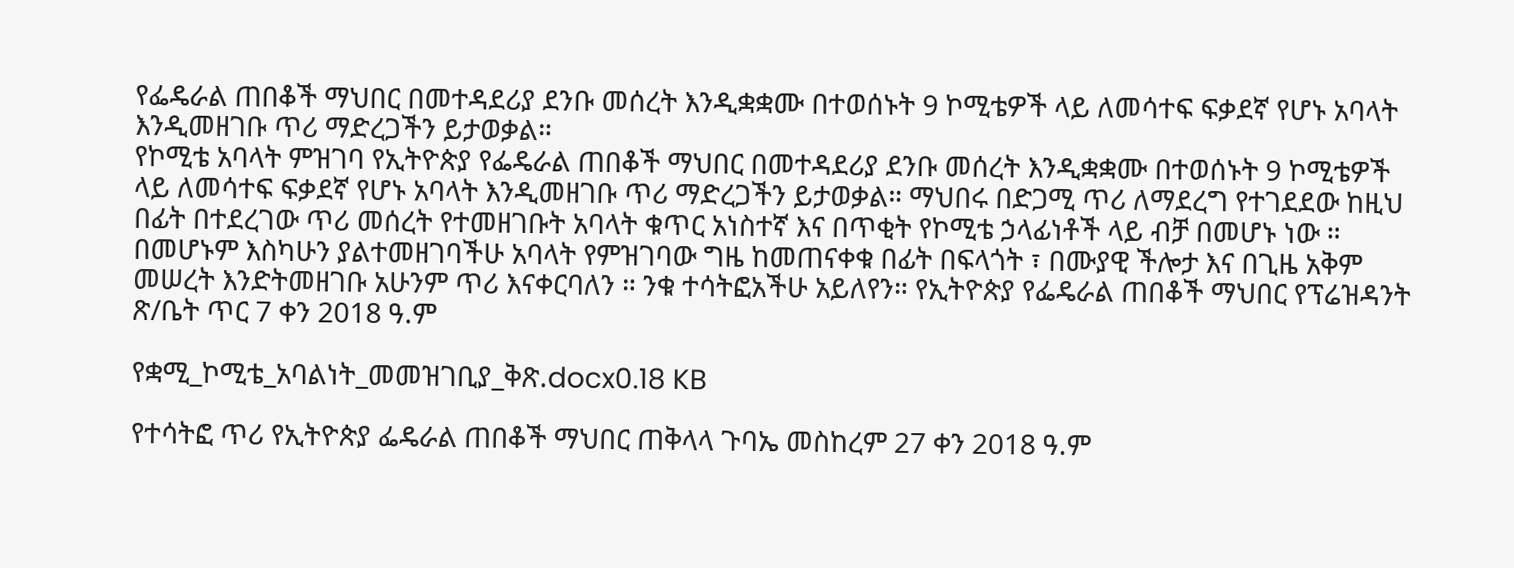የፌዴራል ጠበቆች ማህበር በመተዳደሪያ ደንቡ መሰረት እንዲቋቋሙ በተወሰኑት 9 ኮሚቴዎች ላይ ለመሳተፍ ፍቃደኛ የሆኑ አባላት እንዲመዘገቡ ጥሪ ማድረጋችን ይታወቃል።
የኮሚቴ አባላት ምዝገባ የኢትዮጵያ የፌዴራል ጠበቆች ማህበር በመተዳደሪያ ደንቡ መሰረት እንዲቋቋሙ በተወሰኑት 9 ኮሚቴዎች ላይ ለመሳተፍ ፍቃደኛ የሆኑ አባላት እንዲመዘገቡ ጥሪ ማድረጋችን ይታወቃል። ማህበሩ በድጋሚ ጥሪ ለማደረግ የተገደደው ከዚህ በፊት በተደረገው ጥሪ መሰረት የተመዘገቡት አባላት ቁጥር አነስተኛ እና በጥቂት የኮሚቴ ኃላፊነቶች ላይ ብቻ በመሆኑ ነው ። በመሆኑም እስካሁን ያልተመዘገባችሁ አባላት የምዝገባው ግዜ ከመጠናቀቁ በፊት በፍላጎት ፣ በሙያዊ ችሎታ እና በጊዜ አቅም መሠረት እንድትመዘገቡ አሁንም ጥሪ እናቀርባለን ። ንቁ ተሳትፎአችሁ አይለየን። የኢትዮጵያ የፌዴራል ጠበቆች ማህበር የፕሬዝዳንት ጽ/ቤት ጥር 7 ቀን 2018 ዓ.ም

የቋሚ_ኮሚቴ_አባልነት_መመዝገቢያ_ቅጽ.docx0.18 KB

የተሳትፎ ጥሪ የኢትዮጵያ ፌዴራል ጠበቆች ማህበር ጠቅላላ ጉባኤ መስከረም 27 ቀን 2018 ዓ.ም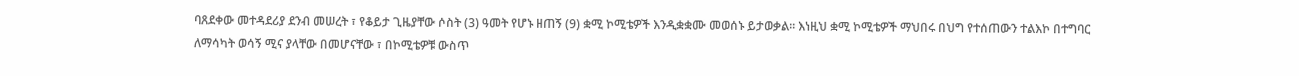ባጸደቀው መተዳደሪያ ደንብ መሠረት ፣ የቆይታ ጊዜያቸው ሶስት (3) ዓመት የሆኑ ዘጠኝ (9) ቋሚ ኮሚቴዎች እንዲቋቋሙ መወሰኑ ይታወቃል፡፡ እነዚህ ቋሚ ኮሚቴዎች ማህበሩ በህግ የተሰጠውን ተልእኮ በተግባር ለማሳካት ወሳኝ ሚና ያላቸው በመሆናቸው ፣ በኮሚቴዎቹ ውስጥ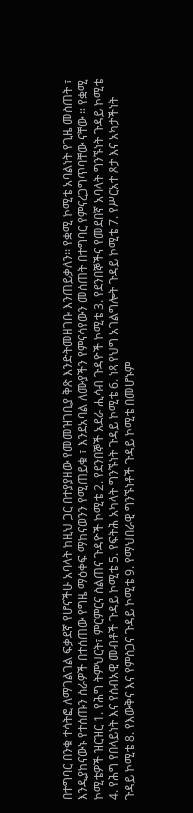በተግባር በንቁ ተሳትፎ ለማገልገል ፍቃደኛ የሆናችሁ አባላት ከዚህ ጋር በተያያዘው የመመዝገቢያ ቅጽ እንድትመዘገቡ እንጠይቃለን፡፡ የቋሚ ኮሚቴ አባልነት የጊዜ መስጠት ፣ እንዲያከናውኑ የተሰጡን ስራዎች በተሰጠው የግዜ ማዕቀፍ ማከናወንን የሚጠይቁ ፣ እንደአባል ለሙያችን የምናሳየውን መሰጠት በተግባር የምናረጋግጥባቸው ናቸው ። የቋሚ ኮሚቴዎች ዝርዝር 1. የሕግ ትምህርት፣ ምርምርና ስልጠና ጉዳዮች ኮሚቴ 2. የደንበኞች አደራ ሒሳብ ጉዳዮች ኮሚቴ 3. የደንበኞችና የመደበኛ አባላት ግንኙነት ጉዳይ ኮሚቴ 4. የሕግ የበላይነት እና የሰብአዊ መብቶች ጉዳይ ኮሚቴ 5. የፍትሕ አካላት ግንኙነት ጉዳይ ኮሚቴ 6. ነጻ የህግ አገልግሎት ጉዳይ ኮሚቴ 7. የሥርአተ ጾታ እና አካታችነት ጉዳይ ኮሚቴ 8. የእውቅና እና የምስጋና ጉዳይ ኮሚቴ 9. የማህበራዊ ግንኙነቶች ጉዳይ ኮሚቴ በመሆኑም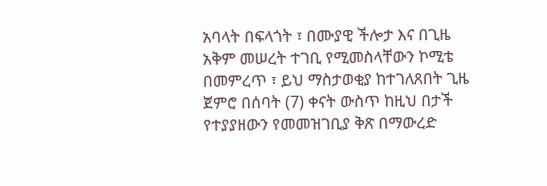አባላት በፍላጎት ፣ በሙያዊ ችሎታ እና በጊዜ አቅም መሠረት ተገቢ የሚመስላቸውን ኮሚቴ በመምረጥ ፣ ይህ ማስታወቂያ ከተገለጸበት ጊዜ ጀምሮ በሰባት (7) ቀናት ውስጥ ከዚህ በታች የተያያዘውን የመመዝገቢያ ቅጽ በማውረድ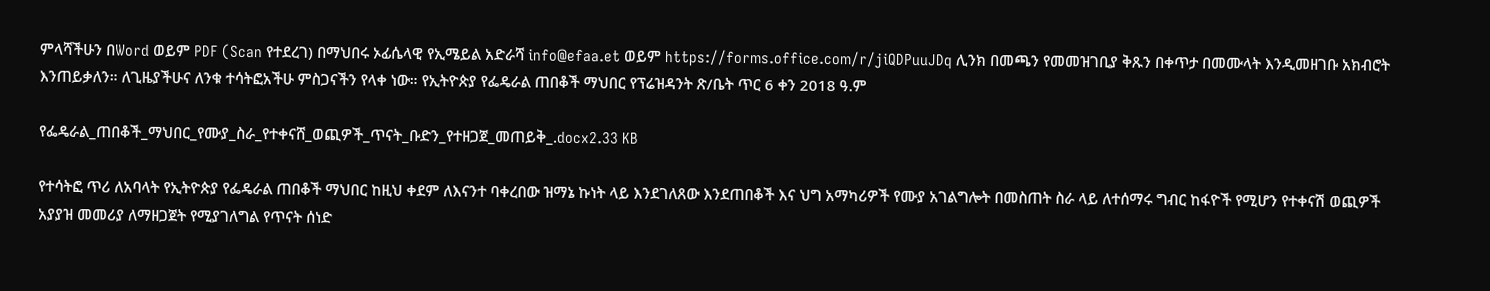ምላሻችሁን በWord ወይም PDF (Scan የተደረገ) በማህበሩ ኦፊሴላዊ የኢሜይል አድራሻ info@efaa.et ወይም https://forms.office.com/r/jiQDPuuJDq ሊንክ በመጫን የመመዝገቢያ ቅጹን በቀጥታ በመሙላት እንዲመዘገቡ አክብሮት እንጠይቃለን። ለጊዜያችሁና ለንቁ ተሳትፎአችሁ ምስጋናችን የላቀ ነው። የኢትዮጵያ የፌዴራል ጠበቆች ማህበር የፕሬዝዳንት ጽ/ቤት ጥር 6 ቀን 2018 ዓ.ም

የፌዴራል_ጠበቆች_ማህበር_የሙያ_ስራ_የተቀናሸ_ወጪዎች_ጥናት_ቡድን_የተዘጋጀ_መጠይቅ_.docx2.33 KB

የተሳትፎ ጥሪ ለአባላት የኢትዮጵያ የፌዴራል ጠበቆች ማህበር ከዚህ ቀደም ለእናንተ ባቀረበው ዝማኔ ኩነት ላይ እንደገለጸው እንደጠበቆች እና ህግ አማካሪዎች የሙያ አገልግሎት በመስጠት ስራ ላይ ለተሰማሩ ግብር ከፋዮች የሚሆን የተቀናሽ ወጪዎች አያያዝ መመሪያ ለማዘጋጀት የሚያገለግል የጥናት ሰነድ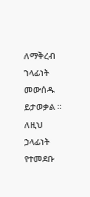ለማቅረብ ኀላፊነት መውሰዱ ይታወቃል ። ለዚህ ኃላፊነት የተመደቡ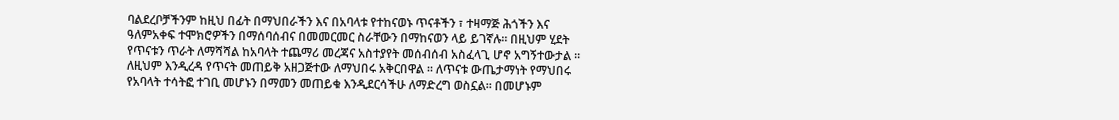ባልደረቦቻችንም ከዚህ በፊት በማህበራችን እና በአባላቱ የተከናወኑ ጥናቶችን ፣ ተዛማጅ ሕጎችን እና ዓለምአቀፍ ተሞክሮዎችን በማሰባሰብና በመመርመር ስራቸውን በማከናወን ላይ ይገኛሉ። በዚህም ሂደት የጥናቱን ጥራት ለማሻሻል ከአባላት ተጨማሪ መረጃና አስተያየት መሰብሰብ አስፈላጊ ሆኖ አግኝተውታል ። ለዚህም እንዲረዳ የጥናት መጠይቅ አዘጋጅተው ለማህበሩ አቅርበዋል ። ለጥናቱ ውጤታማነት የማህበሩ የአባላት ተሳትፎ ተገቢ መሆኑን በማመን መጠይቁ እንዲደርሳችሁ ለማድረግ ወስኗል። በመሆኑም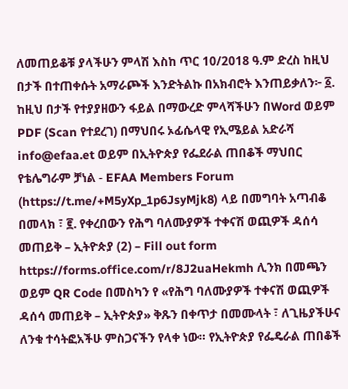ለመጠይቆቹ ያላችሁን ምላሽ እስከ ጥር 10/2018 ዓ.ም ድረስ ከዚህ በታች በተጠቀሱት አማራጮች እንድትልኩ በአክብሮት እንጠይቃለን፦ ፩. ከዚህ በታች የተያያዘውን ፋይል በማውረድ ምላሻችሁን በWord ወይም PDF (Scan የተደረገ) በማህበሩ ኦፊሴላዊ የኢሜይል አድራሻ info@efaa.et ወይም በኢትዮጵያ የፌደራል ጠበቆች ማህበር የቴሌግራም ቻነል - EFAA Members Forum (https://t.me/+M5yXp_1p6JsyMjk8) ላይ በመግባት አጣብቆ በመላክ ፣ ፪. የቀረበውን የሕግ ባለሙያዎች ተቀናሽ ወጪዎች ዳሰሳ መጠይቅ – ኢትዮጵያ (2) – Fill out form https://forms.office.com/r/8J2uaHekmh ሊንክ በመጫን ወይም QR Code በመስካን የ «የሕግ ባለሙያዎች ተቀናሽ ወጪዎች ዳሰሳ መጠይቅ – ኢትዮጵያ» ቅጹን በቀጥታ በመሙላት ፣ ለጊዜያችሁና ለንቁ ተሳትፎአችሁ ምስጋናችን የላቀ ነው። የኢትዮጵያ የፌዴራል ጠበቆች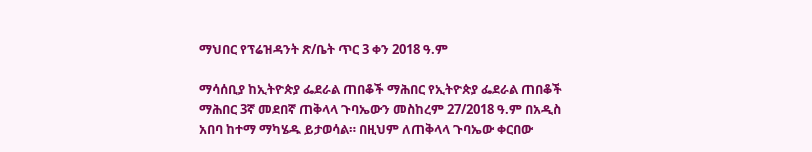ማህበር የፕሬዝዳንት ጽ/ቤት ጥር 3 ቀን 2018 ዓ.ም

ማሳሰቢያ ከኢትዮጵያ ፌደራል ጠበቆች ማሕበር የኢትዮጵያ ፌደራል ጠበቆች ማሕበር 3ኛ መደበኛ ጠቅላላ ጉባኤውን መስከረም 27/2018 ዓ.ም በአዲስ አበባ ከተማ ማካሄዱ ይታወሳል። በዚህም ለጠቅላላ ጉባኤው ቀርበው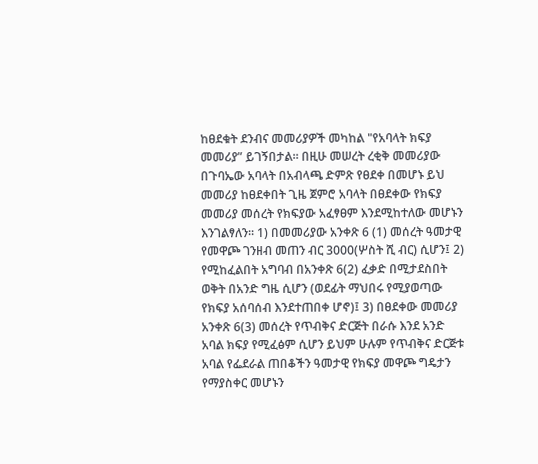ከፀደቁት ደንብና መመሪያዎች መካከል "የአባላት ክፍያ መመሪያ” ይገኝበታል፡፡ በዚሁ መሠረት ረቂቅ መመሪያው በጉባኤው አባላት በአብላጫ ድምጽ የፀደቀ በመሆኑ ይህ መመሪያ ከፀደቀበት ጊዜ ጀምሮ አባላት በፀደቀው የክፍያ መመሪያ መሰረት የክፍያው አፈፃፀም እንደሚከተለው መሆኑን እንገልፃለን። 1) በመመሪያው አንቀጽ 6 (1) መሰረት ዓመታዊ የመዋጮ ገንዘብ መጠን ብር 3000(ሦስት ሺ ብር) ሲሆን፤ 2) የሚከፈልበት አግባብ በአንቀጽ 6(2) ፈቃድ በሚታደስበት ወቅት በአንድ ግዜ ሲሆን (ወደፊት ማህበሩ የሚያወጣው የክፍያ አሰባሰብ እንደተጠበቀ ሆኖ)፤ 3) በፀደቀው መመሪያ አንቀጽ 6(3) መሰረት የጥብቅና ድርጅት በራሱ እንደ አንድ አባል ክፍያ የሚፈፅም ሲሆን ይህም ሁሉም የጥብቅና ድርጅቱ አባል የፌደራል ጠበቆችን ዓመታዊ የክፍያ መዋጮ ግዴታን የማያስቀር መሆኑን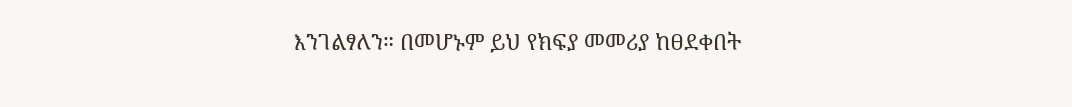እንገልፃለን። በመሆኑም ይህ የክፍያ መመሪያ ከፀደቀበት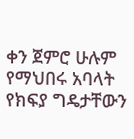ቀን ጀምሮ ሁሉም የማህበሩ አባላት የክፍያ ግዴታቸውን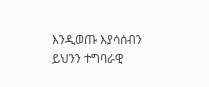እንዲወጡ እያሳሰብን ይህንን ተግባራዊ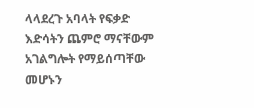ላላደረጉ አባላት የፍቃድ እድሳትን ጨምሮ ማናቸውም አገልግሎት የማይሰጣቸው መሆኑን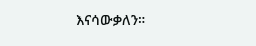እናሳውቃለን።